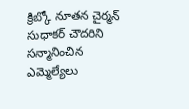క్రిబ్కో నూతన చైర్మన్ సుధాకర్ చౌదరిని సన్మానించిన ఎమ్మెల్యేలు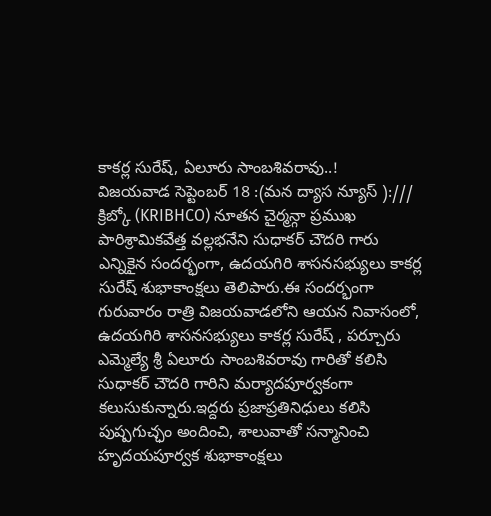కాకర్ల సురేష్, ఏలూరు సాంబశివరావు..!
విజయవాడ సెప్టెంబర్ 18 :(మన ద్యాస న్యూస్ ):///
క్రిబ్కో (KRIBHCO) నూతన చైర్మన్గా ప్రముఖ పారిశ్రామికవేత్త వల్లభనేని సుధాకర్ చౌదరి గారు ఎన్నికైన సందర్భంగా, ఉదయగిరి శాసనసభ్యులు కాకర్ల సురేష్ శుభాకాంక్షలు తెలిపారు.ఈ సందర్భంగా గురువారం రాత్రి విజయవాడలోని ఆయన నివాసంలో, ఉదయగిరి శాసనసభ్యులు కాకర్ల సురేష్ , పర్చూరు ఎమ్మెల్యే శ్రీ ఏలూరు సాంబశివరావు గారితో కలిసి సుధాకర్ చౌదరి గారిని మర్యాదపూర్వకంగా కలుసుకున్నారు.ఇద్దరు ప్రజాప్రతినిధులు కలిసి పుష్పగుచ్ఛం అందించి, శాలువాతో సన్మానించి హృదయపూర్వక శుభాకాంక్షలు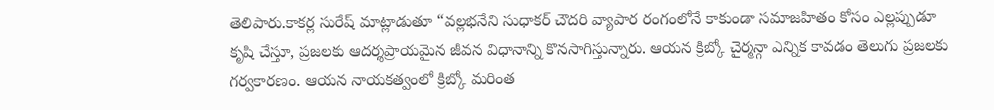తెలిపారు.కాకర్ల సురేష్ మాట్లాడుతూ “వల్లభనేని సుధాకర్ చౌదరి వ్యాపార రంగంలోనే కాకుండా సమాజహితం కోసం ఎల్లప్పుడూ కృషి చేస్తూ, ప్రజలకు ఆదర్శప్రాయమైన జీవన విధానాన్ని కొనసాగిస్తున్నారు. ఆయన క్రిబ్కో చైర్మన్గా ఎన్నిక కావడం తెలుగు ప్రజలకు గర్వకారణం. ఆయన నాయకత్వంలో క్రిబ్కో మరింత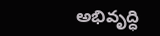అభివృద్ధి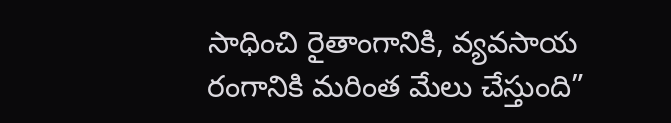సాధించి రైతాంగానికి, వ్యవసాయ రంగానికి మరింత మేలు చేస్తుంది”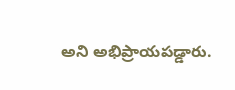అని అభిప్రాయపడ్డారు.